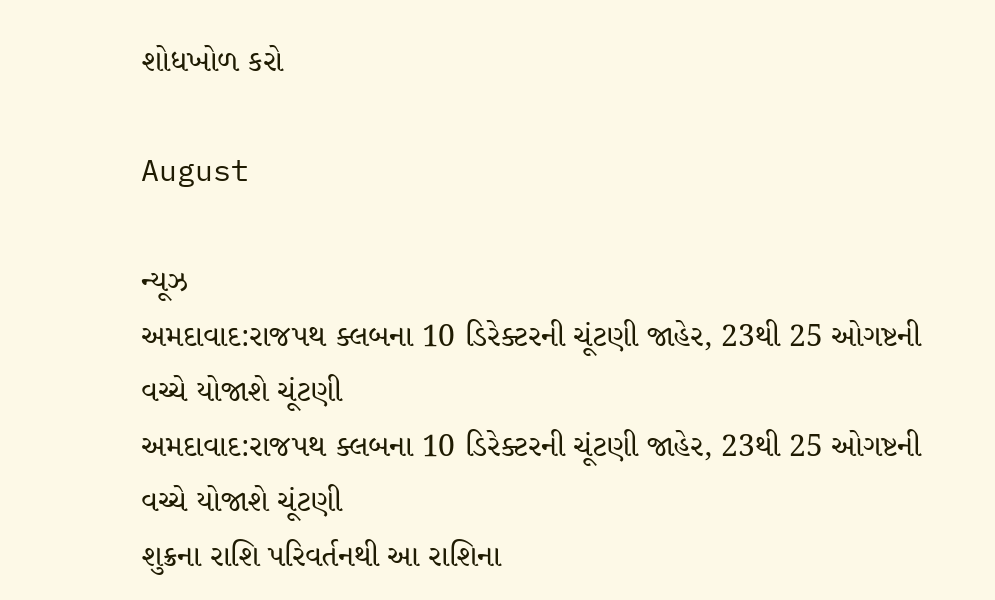શોધખોળ કરો

August

ન્યૂઝ
અમદાવાદ:રાજપથ ક્લબના 10 ડિરેક્ટરની ચૂંટણી જાહેર, 23થી 25 ઓગષ્ટની વચ્ચે યોજાશે ચૂંટણી
અમદાવાદ:રાજપથ ક્લબના 10 ડિરેક્ટરની ચૂંટણી જાહેર, 23થી 25 ઓગષ્ટની વચ્ચે યોજાશે ચૂંટણી
શુક્રના રાશિ પરિવર્તનથી આ રાશિના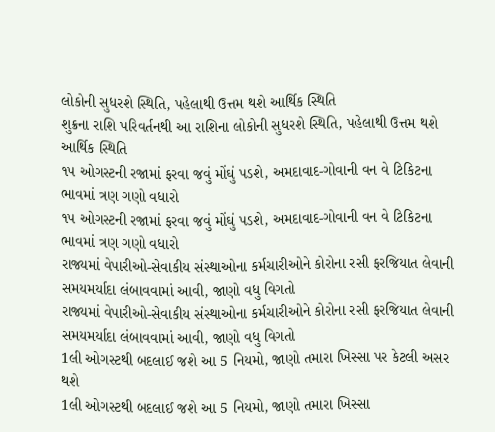લોકોની સુધરશે સ્થિતિ, પહેલાથી ઉત્તમ થશે આર્થિક સ્થિતિ
શુક્રના રાશિ પરિવર્તનથી આ રાશિના લોકોની સુધરશે સ્થિતિ, પહેલાથી ઉત્તમ થશે આર્થિક સ્થિતિ
૧૫ ઓગસ્ટની રજામાં ફરવા જવું મોંઘું પડશે, અમદાવાદ-ગોવાની વન વે ટિકિટના ભાવમાં ત્રણ ગણો વધારો
૧૫ ઓગસ્ટની રજામાં ફરવા જવું મોંઘું પડશે, અમદાવાદ-ગોવાની વન વે ટિકિટના ભાવમાં ત્રણ ગણો વધારો
રાજ્યમાં વેપારીઓ-સેવાકીય સંસ્થાઓના કર્મચારીઓને કોરોના રસી ફરજિયાત લેવાની સમયમર્યાદા લંબાવવામાં આવી, જાણો વધુ વિગતો
રાજ્યમાં વેપારીઓ-સેવાકીય સંસ્થાઓના કર્મચારીઓને કોરોના રસી ફરજિયાત લેવાની સમયમર્યાદા લંબાવવામાં આવી, જાણો વધુ વિગતો
1લી ઓગસ્ટથી બદલાઈ જશે આ 5 નિયમો, જાણો તમારા ખિસ્સા પર કેટલી અસર થશે
1લી ઓગસ્ટથી બદલાઈ જશે આ 5 નિયમો, જાણો તમારા ખિસ્સા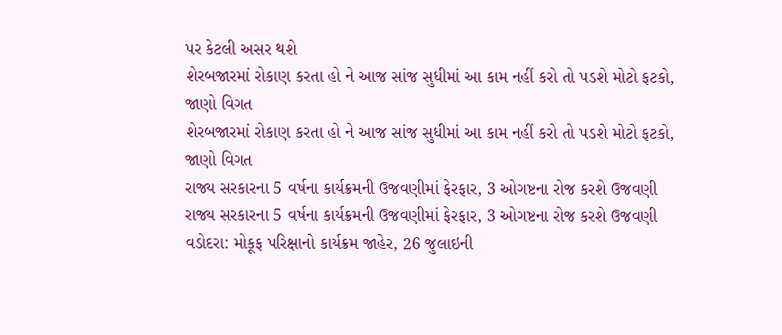પર કેટલી અસર થશે
શેરબજારમાં રોકાણ કરતા હો ને આજ સાંજ સુધીમાં આ કામ નહીં કરો તો પડશે મોટો ફટકો, જાણો વિગત
શેરબજારમાં રોકાણ કરતા હો ને આજ સાંજ સુધીમાં આ કામ નહીં કરો તો પડશે મોટો ફટકો, જાણો વિગત
રાજ્ય સરકારના 5 વર્ષના કાર્યક્રમની ઉજવણીમાં ફેરફાર, 3 ઓગષ્ટના રોજ કરશે ઉજવણી
રાજ્ય સરકારના 5 વર્ષના કાર્યક્રમની ઉજવણીમાં ફેરફાર, 3 ઓગષ્ટના રોજ કરશે ઉજવણી
વડોદરા: મોકૂફ પરિક્ષાનો કાર્યક્રમ જાહેર, 26 જુલાઇની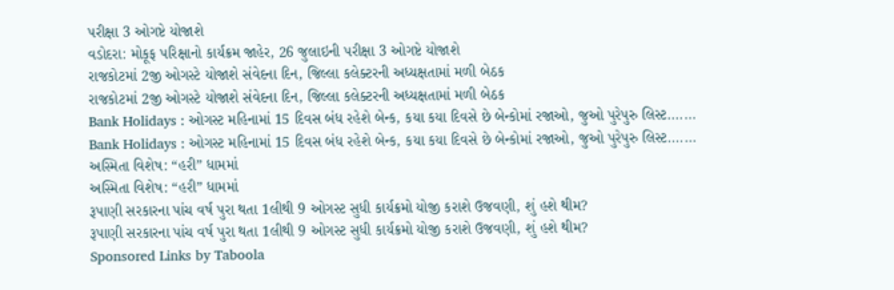પરીક્ષા 3 ઓગષ્ટે યોજાશે
વડોદરા: મોકૂફ પરિક્ષાનો કાર્યક્રમ જાહેર, 26 જુલાઇની પરીક્ષા 3 ઓગષ્ટે યોજાશે
રાજકોટમાં 2જી ઓગસ્ટે યોજાશે સંવેદના દિન, જિલ્લા કલેક્ટરની અધ્યક્ષતામાં મળી બેઠક
રાજકોટમાં 2જી ઓગસ્ટે યોજાશે સંવેદના દિન, જિલ્લા કલેક્ટરની અધ્યક્ષતામાં મળી બેઠક
Bank Holidays : ઓગસ્ટ મહિનામાં 15 દિવસ બંધ રહેશે બેન્ક, કયા કયા દિવસે છે બેન્કોમાં રજાઓ, જુઓ પુરેપુરુ લિસ્ટ.......
Bank Holidays : ઓગસ્ટ મહિનામાં 15 દિવસ બંધ રહેશે બેન્ક, કયા કયા દિવસે છે બેન્કોમાં રજાઓ, જુઓ પુરેપુરુ લિસ્ટ.......
અસ્મિતા વિશેષ: “હરી” ધામમાં
અસ્મિતા વિશેષ: “હરી” ધામમાં
રૂપાણી સરકારના પાંચ વર્ષ પુરા થતા 1લીથી 9 ઓગસ્ટ સુધી કાર્યક્રમો યોજી કરાશે ઉજવણી, શું હશે થીમ?
રૂપાણી સરકારના પાંચ વર્ષ પુરા થતા 1લીથી 9 ઓગસ્ટ સુધી કાર્યક્રમો યોજી કરાશે ઉજવણી, શું હશે થીમ?
Sponsored Links by Taboola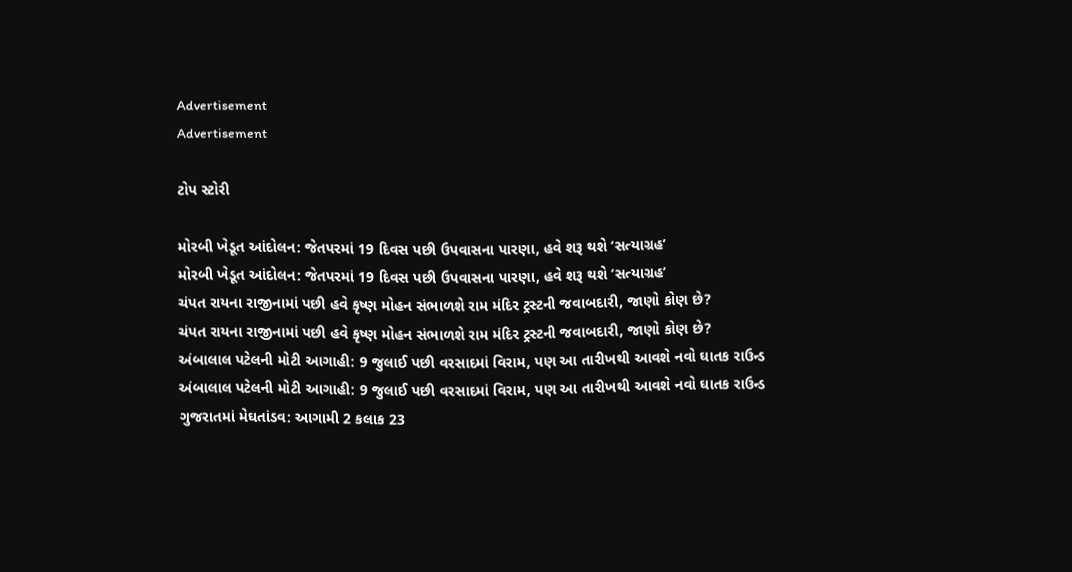Advertisement
Advertisement

ટોપ સ્ટોરી

મોરબી ખેડૂત આંદોલન: જેતપરમાં 19 દિવસ પછી ઉપવાસના પારણા, હવે શરૂ થશે ‘સત્યાગ્રહ’
મોરબી ખેડૂત આંદોલન: જેતપરમાં 19 દિવસ પછી ઉપવાસના પારણા, હવે શરૂ થશે ‘સત્યાગ્રહ’
ચંપત રાયના રાજીનામાં પછી હવે કૃષ્ણ મોહન સંભાળશે રામ મંદિર ટ્રસ્ટની જવાબદારી, જાણો કોણ છે?
ચંપત રાયના રાજીનામાં પછી હવે કૃષ્ણ મોહન સંભાળશે રામ મંદિર ટ્રસ્ટની જવાબદારી, જાણો કોણ છે?
અંબાલાલ પટેલની મોટી આગાહી: 9 જુલાઈ પછી વરસાદમાં વિરામ, પણ આ તારીખથી આવશે નવો ઘાતક રાઉન્ડ
અંબાલાલ પટેલની મોટી આગાહી: 9 જુલાઈ પછી વરસાદમાં વિરામ, પણ આ તારીખથી આવશે નવો ઘાતક રાઉન્ડ
ગુજરાતમાં મેઘતાંડવ: આગામી 2 કલાક 23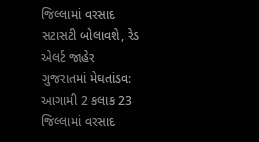જિલ્લામાં વરસાદ સટાસટી બોલાવશે, રેડ એલર્ટ જાહેર
ગુજરાતમાં મેઘતાંડવ: આગામી 2 કલાક 23 જિલ્લામાં વરસાદ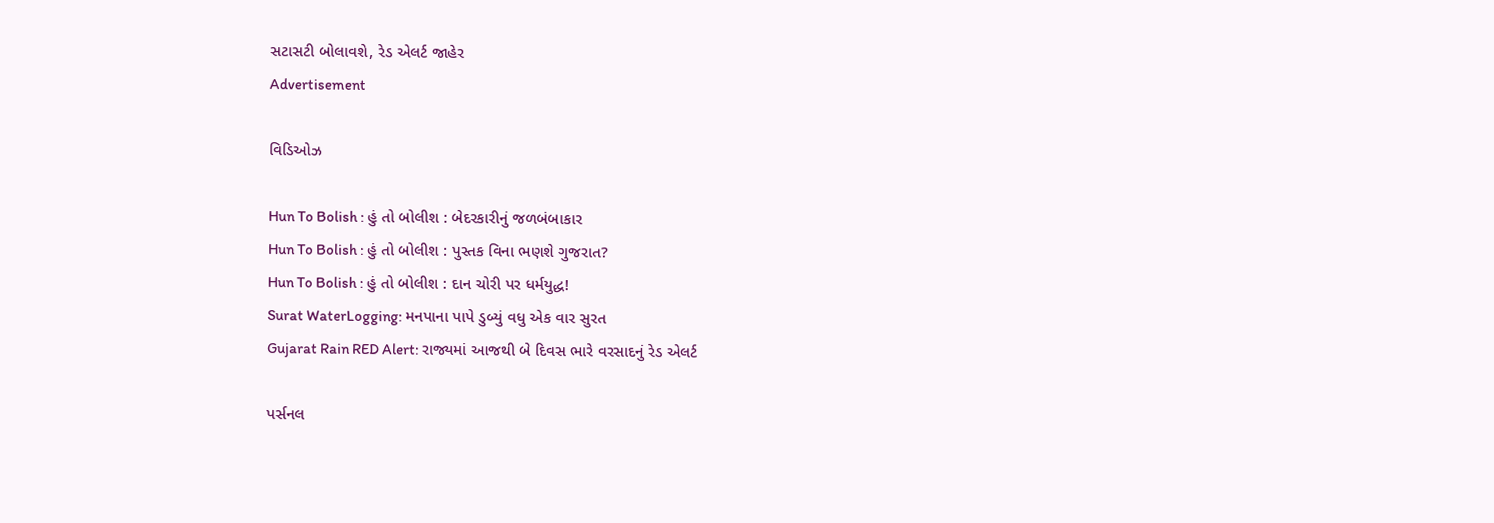સટાસટી બોલાવશે, રેડ એલર્ટ જાહેર
Advertisement

વિડિઓઝ

Hun To Bolish : હું તો બોલીશ : બેદરકારીનું જળબંબાકાર
Hun To Bolish : હું તો બોલીશ : પુસ્તક વિના ભણશે ગુજરાત?
Hun To Bolish : હું તો બોલીશ : દાન ચોરી પર ધર્મયુદ્ધ!
Surat WaterLogging: મનપાના પાપે ડુબ્યું વધુ એક વાર સુરત
Gujarat Rain RED Alert: રાજ્યમાં આજથી બે દિવસ ભારે વરસાદનું રેડ એલર્ટ

પર્સનલ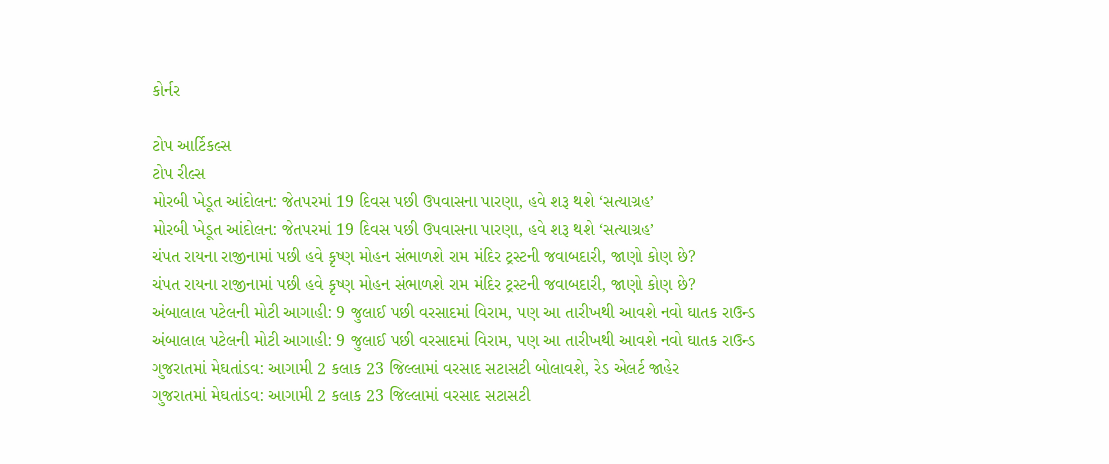કોર્નર

ટોપ આર્ટિકલ્સ
ટોપ રીલ્સ
મોરબી ખેડૂત આંદોલન: જેતપરમાં 19 દિવસ પછી ઉપવાસના પારણા, હવે શરૂ થશે ‘સત્યાગ્રહ’
મોરબી ખેડૂત આંદોલન: જેતપરમાં 19 દિવસ પછી ઉપવાસના પારણા, હવે શરૂ થશે ‘સત્યાગ્રહ’
ચંપત રાયના રાજીનામાં પછી હવે કૃષ્ણ મોહન સંભાળશે રામ મંદિર ટ્રસ્ટની જવાબદારી, જાણો કોણ છે?
ચંપત રાયના રાજીનામાં પછી હવે કૃષ્ણ મોહન સંભાળશે રામ મંદિર ટ્રસ્ટની જવાબદારી, જાણો કોણ છે?
અંબાલાલ પટેલની મોટી આગાહી: 9 જુલાઈ પછી વરસાદમાં વિરામ, પણ આ તારીખથી આવશે નવો ઘાતક રાઉન્ડ
અંબાલાલ પટેલની મોટી આગાહી: 9 જુલાઈ પછી વરસાદમાં વિરામ, પણ આ તારીખથી આવશે નવો ઘાતક રાઉન્ડ
ગુજરાતમાં મેઘતાંડવ: આગામી 2 કલાક 23 જિલ્લામાં વરસાદ સટાસટી બોલાવશે, રેડ એલર્ટ જાહેર
ગુજરાતમાં મેઘતાંડવ: આગામી 2 કલાક 23 જિલ્લામાં વરસાદ સટાસટી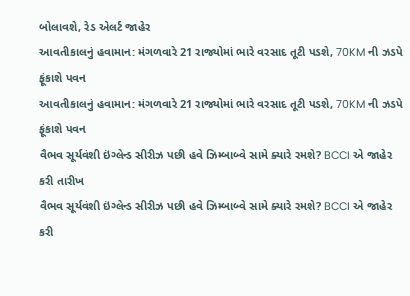બોલાવશે, રેડ એલર્ટ જાહેર
આવતીકાલનું હવામાન: મંગળવારે 21 રાજ્યોમાં ભારે વરસાદ તૂટી પડશે, 70KM ની ઝડપે ફૂંકાશે પવન
આવતીકાલનું હવામાન: મંગળવારે 21 રાજ્યોમાં ભારે વરસાદ તૂટી પડશે, 70KM ની ઝડપે ફૂંકાશે પવન
વૈભવ સૂર્યવંશી ઇંગ્લેન્ડ સીરીઝ પછી હવે ઝિમ્બાબ્વે સામે ક્યારે રમશે? BCCI એ જાહેર કરી તારીખ
વૈભવ સૂર્યવંશી ઇંગ્લેન્ડ સીરીઝ પછી હવે ઝિમ્બાબ્વે સામે ક્યારે રમશે? BCCI એ જાહેર કરી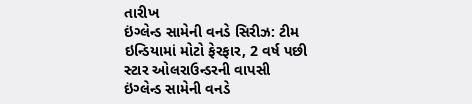તારીખ
ઇંગ્લેન્ડ સામેની વનડે સિરીઝ: ટીમ ઇન્ડિયામાં મોટો ફેરફાર, 2 વર્ષ પછી સ્ટાર ઓલરાઉન્ડરની વાપસી
ઇંગ્લેન્ડ સામેની વનડે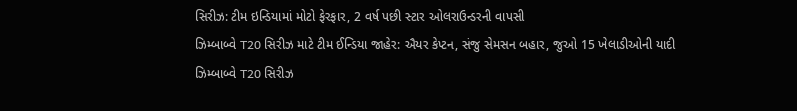સિરીઝ: ટીમ ઇન્ડિયામાં મોટો ફેરફાર, 2 વર્ષ પછી સ્ટાર ઓલરાઉન્ડરની વાપસી
ઝિમ્બાબ્વે T20 સિરીઝ માટે ટીમ ઈન્ડિયા જાહેર: ઐયર કેપ્ટન, સંજુ સેમસન બહાર, જુઓ 15 ખેલાડીઓની યાદી
ઝિમ્બાબ્વે T20 સિરીઝ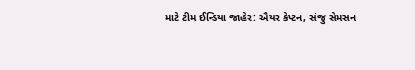માટે ટીમ ઈન્ડિયા જાહેર: ઐયર કેપ્ટન, સંજુ સેમસન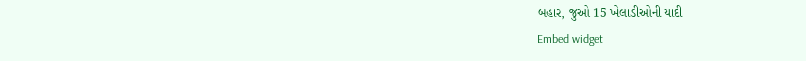બહાર, જુઓ 15 ખેલાડીઓની યાદી
Embed widget